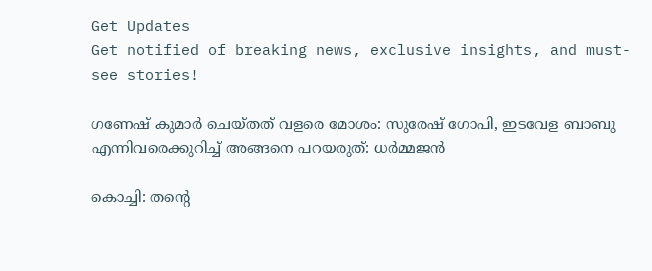Get Updates
Get notified of breaking news, exclusive insights, and must-see stories!

ഗണേഷ് കുമാർ ചെയ്തത് വളരെ മോശം: സുരേഷ് ഗോപി, ഇടവേള ബാബു എന്നിവരെക്കുറിച്ച് അങ്ങനെ പറയരുത്: ധർമ്മജന്‍

കൊച്ചി: തന്റെ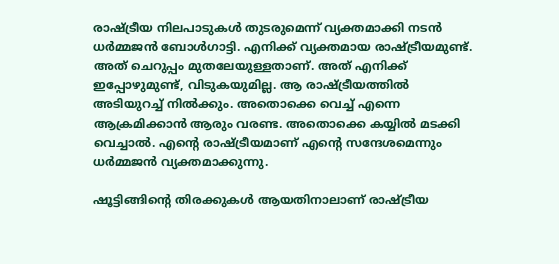രാഷ്ട്രീയ നിലപാടുകള്‍ തുടരുമെന്ന് വ്യക്തമാക്കി നടന്‍ ധർമ്മജന്‍ ബോള്‍ഗാട്ടി. എനിക്ക് വ്യക്തമായ രാഷ്ട്രീയമുണ്ട്. അത് ചെറുപ്പം മുതലേയുള്ളതാണ്. അത് എനിക്ക് ഇപ്പോഴുമുണ്ട്, വിടുകയുമില്ല. ആ രാഷ്ട്രീയത്തില്‍ അടിയുറച്ച് നില്‍ക്കും. അതൊക്കെ വെച്ച് എന്നെ ആക്രമിക്കാന്‍ ആരും വരണ്ട. അതൊക്കെ കയ്യില്‍ മടക്കി വെച്ചാല്‍. എന്റെ രാഷ്ട്രീയമാണ് എന്റെ സന്ദേശമെന്നും ധർമ്മജന്‍ വ്യക്തമാക്കുന്നു.

ഷൂട്ടിങ്ങിന്റെ തിരക്കുകള്‍ ആയതിനാലാണ് രാഷ്ട്രീയ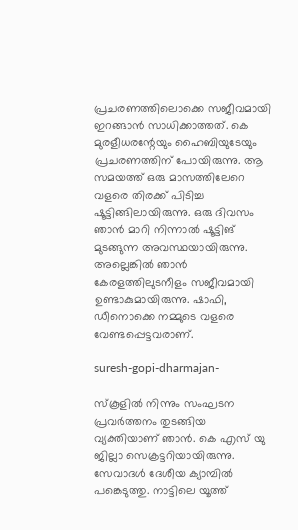പ്രചരണത്തിലൊക്കെ സജീവമായി ഇറങ്ങാന്‍ സാധിക്കാത്തത്. കെ മുരളീധരന്റേയും ഹൈബിയുടേയും പ്രചരണത്തിന് പോയിരുന്നു. ആ സമയത്ത് ഒരു മാസത്തിലേറെ വളരെ തിരക്ക് പിടിച്ച ഷൂട്ടിങ്ങിലായിരുന്നു. ഒരു ദിവസം ഞാന്‍ മാറി നിന്നാല്‍ ഷൂട്ടിങ് മുടങ്ങുന്ന അവസ്ഥയായിരുന്നു. അല്ലെങ്കില്‍ ഞാന്‍ കേരളത്തിലുടനീളം സജീവമായി ഉണ്ടാകുമായിരുന്നു. ഷാഫി, ഡീനൊക്കെ നമ്മുടെ വളരെ വേണ്ടപ്പെട്ടവരാണ്.

suresh-gopi-dharmajan-

സ്കൂളില്‍ നിന്നും സംഘടന പ്രവർത്തനം തുടങ്ങിയ വ്യക്തിയാണ് ഞാന്‍. കെ എസ് യു ജില്ലാ സെക്രട്ടറിയായിരുന്നു. സേവാദള്‍ ദേശീയ ക്യാമ്പില്‍ പങ്കെടുത്തു. നാട്ടിലെ യൂത്ത്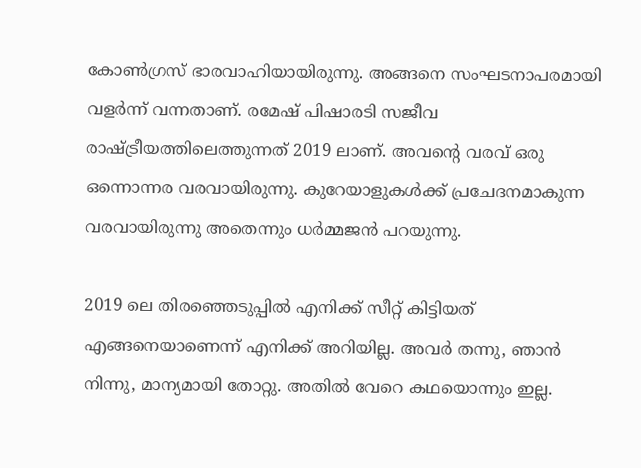കോണ്‍ഗ്രസ് ഭാരവാഹിയായിരുന്നു. അങ്ങനെ സംഘടനാപരമായി വളർന്ന് വന്നതാണ്. രമേഷ് പിഷാരടി സജീവ രാഷ്ട്രീയത്തിലെത്തുന്നത് 2019 ലാണ്. അവന്റെ വരവ് ഒരു ഒന്നൊന്നര വരവായിരുന്നു. കുറേയാളുകള്‍ക്ക് പ്രചേദനമാകുന്ന വരവായിരുന്നു അതെന്നും ധർമ്മജന്‍ പറയുന്നു.

2019 ലെ തിരഞ്ഞെടുപ്പില്‍ എനിക്ക് സീറ്റ് കിട്ടിയത് എങ്ങനെയാണെന്ന് എനിക്ക് അറിയില്ല. അവർ തന്നു, ഞാന്‍ നിന്നു, മാന്യമായി തോറ്റു. അതില്‍ വേറെ കഥയൊന്നും ഇല്ല.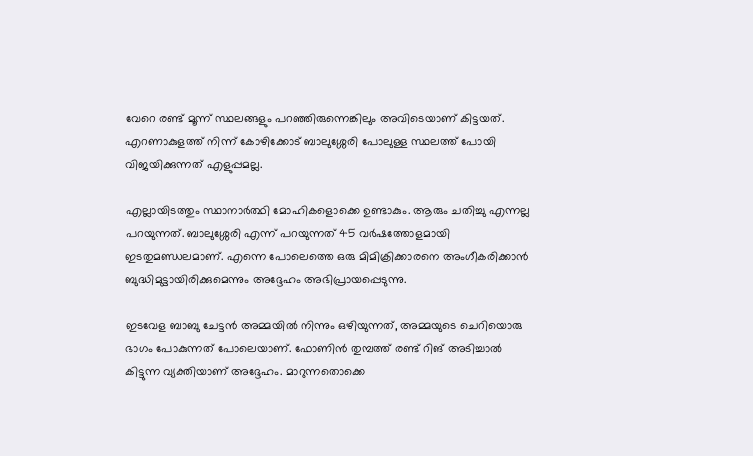വേറെ രണ്ട് മൂന്ന് സ്ഥലങ്ങളും പറഞ്ഞിരുന്നെങ്കിലും അവിടെയാണ് കിട്ടയത്. എറണാകുളത്ത് നിന്ന് കോഴിക്കോട് ബാലുശ്ശേരി പോലുള്ള സ്ഥലത്ത് പോയി വിജയിക്കുന്നത് എളുപ്പമല്ല.

എല്ലായിടത്തും സ്ഥാനാർത്ഥി മോഹികളൊക്കെ ഉണ്ടാകും. ആരും ചതിച്ചു എന്നല്ല പറയുന്നത്. ബാലുശ്ശേരി എന്ന് പറയുന്നത് 45 വർഷത്തോളമായി ഇടതുമണ്ഡലമാണ്. എന്നെ പോലെത്തെ ഒരു മിമിക്രിക്കാരനെ അംഗീകരിക്കാന്‍ ബുദ്ധിമുട്ടായിരിക്കുമെന്നും അദ്ദേഹം അഭിപ്രായപ്പെടുന്നു.

ഇടവേള ബാബു ചേട്ടന്‍ അമ്മയില്‍ നിന്നും ഒഴിയുന്നത്, അമ്മയുടെ ചെറിയൊരു ഭാഗം പോകുന്നത് പോലെയാണ്. ഫോണിന്‍ തുമ്പത്ത് രണ്ട് റിങ് അടിച്ചാല്‍ കിട്ടുന്ന വ്യക്തിയാണ് അദ്ദേഹം. മാറുന്നതൊക്കെ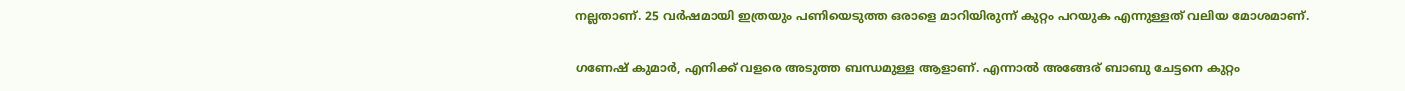നല്ലതാണ്. 25 വർഷമായി ഇത്രയും പണിയെടുത്ത ഒരാളെ മാറിയിരുന്ന് കുറ്റം പറയുക എന്നുള്ളത് വലിയ മോശമാണ്.

ഗണേഷ് കുമാർ, എനിക്ക് വളരെ അടുത്ത ബന്ധമുള്ള ആളാണ്. എന്നാല്‍ അങ്ങേര് ബാബു ചേട്ടനെ കുറ്റം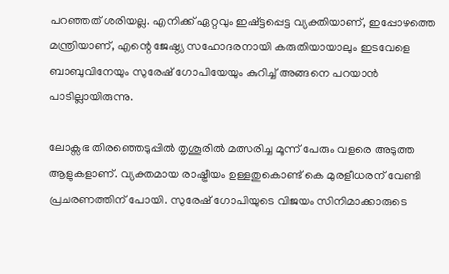പറഞ്ഞത് ശരിയല്ല. എനിക്ക് ഏറ്റവും ഇഷ്ട്ടപ്പെട്ട വ്യക്തിയാണ്, ഇപ്പോഴത്തെ മന്ത്രിയാണ്, എന്റെ ജേഷ്ഠ്യ സഹോദരനായി കരുതിയായാലും ഇടവേളെ ബാബുവിനേയും സുരേഷ് ഗോപിയേയും കുറിച്ച് അങ്ങനെ പറയാന്‍ പാടില്ലായിരുന്നു.

ലോക്സഭ തിരഞ്ഞെടുപ്പില്‍ തൃശൂരില്‍ മത്സരിച്ച മൂന്ന് പേരും വളരെ അടുത്ത ആളുകളാണ്. വ്യക്തമായ രാഷ്ട്രീയം ഉള്ളതുകൊണ്ട് കെ മുരളീധരന് വേണ്ടി പ്രചരണത്തിന് പോയി. സുരേഷ് ഗോപിയുടെ വിജയം സിനിമാക്കാരുടെ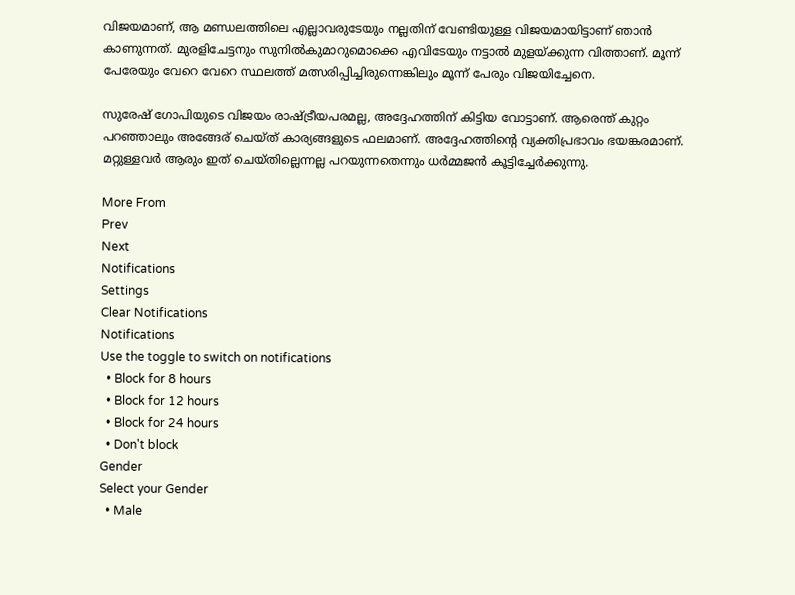വിജയമാണ്, ആ മണ്ഡലത്തിലെ എല്ലാവരുടേയും നല്ലതിന് വേണ്ടിയുള്ള വിജയമായിട്ടാണ് ഞാന്‍ കാണുന്നത്. മുരളിചേട്ടനും സുനില്‍കുമാറുമൊക്കെ എവിടേയും നട്ടാല്‍ മുളയ്ക്കുന്ന വിത്താണ്. മൂന്ന് പേരേയും വേറെ വേറെ സ്ഥലത്ത് മത്സരിപ്പിച്ചിരുന്നെങ്കിലും മൂന്ന് പേരും വിജയിച്ചേനെ.

സുരേഷ് ഗോപിയുടെ വിജയം രാഷ്ട്രീയപരമല്ല, അദ്ദേഹത്തിന് കിട്ടിയ വോട്ടാണ്. ആരെന്ത് കുറ്റം പറഞ്ഞാലും അങ്ങേര് ചെയ്ത് കാര്യങ്ങളുടെ ഫലമാണ്. അദ്ദേഹത്തിന്റെ വ്യക്തിപ്രഭാവം ഭയങ്കരമാണ്. മറ്റുള്ളവർ ആരും ഇത് ചെയ്തില്ലെന്നല്ല പറയുന്നതെന്നും ധർമ്മജന്‍ കൂട്ടിച്ചേർക്കുന്നു.

More From
Prev
Next
Notifications
Settings
Clear Notifications
Notifications
Use the toggle to switch on notifications
  • Block for 8 hours
  • Block for 12 hours
  • Block for 24 hours
  • Don't block
Gender
Select your Gender
  • Male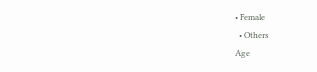• Female
  • Others
Age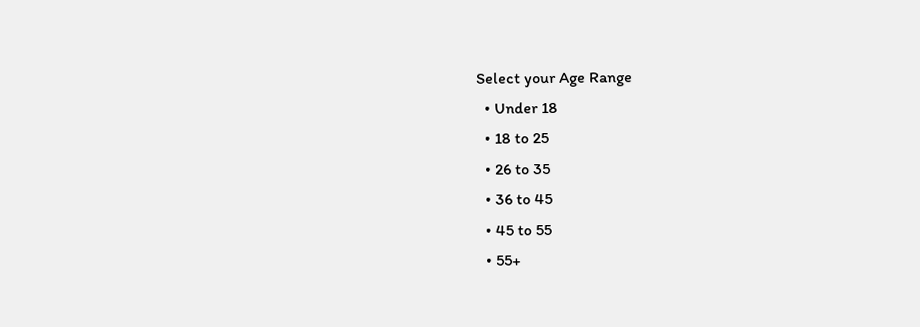Select your Age Range
  • Under 18
  • 18 to 25
  • 26 to 35
  • 36 to 45
  • 45 to 55
  • 55+